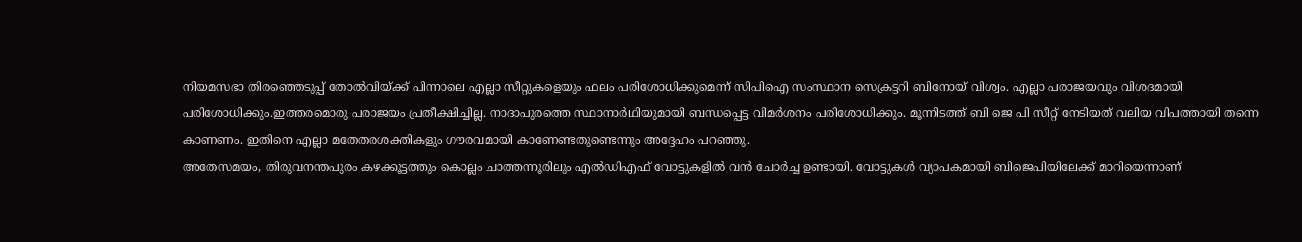നിയമസഭാ തിരഞ്ഞെടുപ്പ് തോൽവിയ്ക്ക് പിന്നാലെ എല്ലാ സീറ്റുകളെയും ഫലം പരിശോധിക്കുമെന്ന് സിപിഐ സംസ്ഥാന സെക്രട്ടറി ബിനോയ് വിശ്വം. എല്ലാ പരാജയവും വിശദമായി
പരിശോധിക്കും.ഇത്തരമൊരു പരാജയം പ്രതീക്ഷിച്ചില്ല. നാദാപുരത്തെ സ്ഥാനാർഥിയുമായി ബന്ധപ്പെട്ട വിമർശനം പരിശോധിക്കും. മൂന്നിടത്ത് ബി ജെ പി സീറ്റ് നേടിയത് വലിയ വിപത്തായി തന്നെ കാണണം. ഇതിനെ എല്ലാ മതേതരശക്തികളും ഗൗരവമായി കാണേണ്ടതുണ്ടെന്നും അദ്ദേഹം പറഞ്ഞു.
അതേസമയം, തിരുവനന്തപുരം കഴക്കൂട്ടത്തും കൊല്ലം ചാത്തന്നൂരിലും എൽഡിഎഫ് വോട്ടുകളിൽ വൻ ചോർച്ച ഉണ്ടായി. വോട്ടുകൾ വ്യാപകമായി ബിജെപിയിലേക്ക് മാറിയെന്നാണ്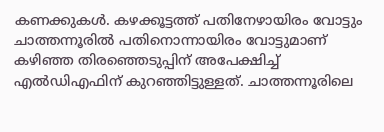കണക്കുകൾ. കഴക്കൂട്ടത്ത് പതിനേഴായിരം വോട്ടും ചാത്തന്നൂരിൽ പതിനൊന്നായിരം വോട്ടുമാണ് കഴിഞ്ഞ തിരഞ്ഞെടുപ്പിന് അപേക്ഷിച്ച് എൽഡിഎഫിന് കുറഞ്ഞിട്ടുള്ളത്. ചാത്തന്നൂരിലെ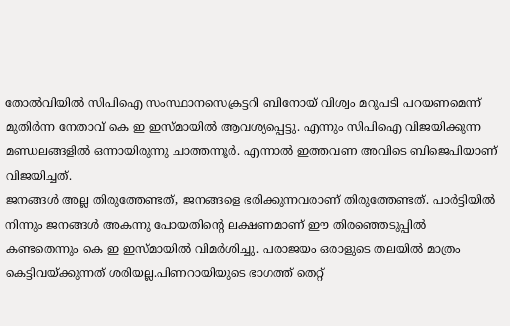തോൽവിയിൽ സിപിഐ സംസ്ഥാനസെക്രട്ടറി ബിനോയ് വിശ്വം മറുപടി പറയണമെന്ന് മുതിർന്ന നേതാവ് കെ ഇ ഇസ്മായിൽ ആവശ്യപ്പെട്ടു. എന്നും സിപിഐ വിജയിക്കുന്ന മണ്ഡലങ്ങളിൽ ഒന്നായിരുന്നു ചാത്തന്നൂർ. എന്നാൽ ഇത്തവണ അവിടെ ബിജെപിയാണ് വിജയിച്ചത്.
ജനങ്ങൾ അല്ല തിരുത്തേണ്ടത്, ജനങ്ങളെ ഭരിക്കുന്നവരാണ് തിരുത്തേണ്ടത്. പാർട്ടിയിൽ നിന്നും ജനങ്ങൾ അകന്നു പോയതിന്റെ ലക്ഷണമാണ് ഈ തിരഞ്ഞെടുപ്പിൽ കണ്ടതെന്നും കെ ഇ ഇസ്മായിൽ വിമർശിച്ചു. പരാജയം ഒരാളുടെ തലയിൽ മാത്രം കെട്ടിവയ്ക്കുന്നത് ശരിയല്ല.പിണറായിയുടെ ഭാഗത്ത് തെറ്റ്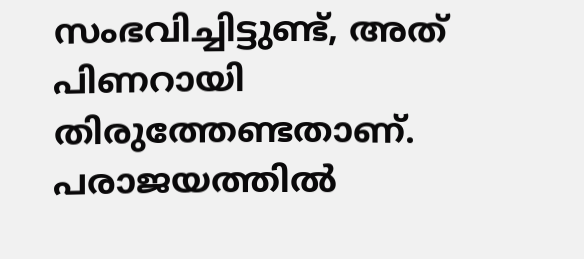സംഭവിച്ചിട്ടുണ്ട്, അത് പിണറായി തിരുത്തേണ്ടതാണ്. പരാജയത്തിൽ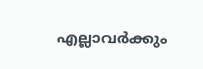എല്ലാവർക്കും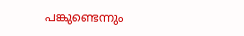പങ്കുണ്ടെന്നും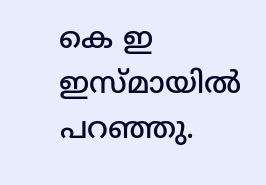കെ ഇ ഇസ്മായിൽ പറഞ്ഞു.